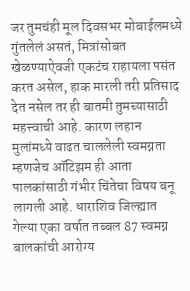जर तुमचंही मूल दिवसभर मोबाईलमध्ये गुंतलेलं असतं, मित्रांसोबत खेळण्याऐवजी एकटंच राहायला पसंत करत असेल, हाक मारली तरी प्रतिसाद देत नसेल तर ही बातमी तुमच्यासाठी महत्त्वाची आहे. कारण लहान मुलांमध्ये वाढत चाललेली स्वमग्नता म्हणजेच ऑटिझम ही आता पालकांसाठी गंभीर चिंतेचा विषय बनू लागली आहे. धाराशिव जिल्ह्यात गेल्या एका वर्षात तब्बल 87 स्वमग्न बालकांची आरोग्य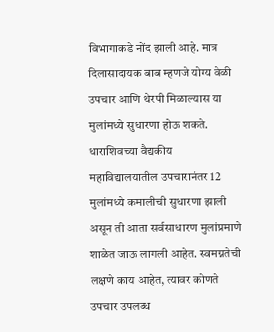विभागाकडे नोंद झाली आहे. मात्र दिलासादायक बाब म्हणजे योग्य वेळी उपचार आणि थेरपी मिळाल्यास या मुलांमध्ये सुधारणा होऊ शकते. धाराशिवच्या वैद्यकीय महाविद्यालयातील उपचारानंतर 12 मुलांमध्ये कमालीची सुधारणा झाली असून ती आता सर्वसाधारण मुलांप्रमाणे शाळेत जाऊ लागली आहेत. स्वमग्नतेची लक्षणे काय आहेत, त्यावर कोणते उपचार उपलब्ध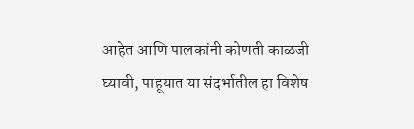आहेत आणि पालकांनी कोणती काळजी घ्यावी, पाहूयात या संदर्भातील हा विशेष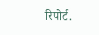रिपोर्ट.